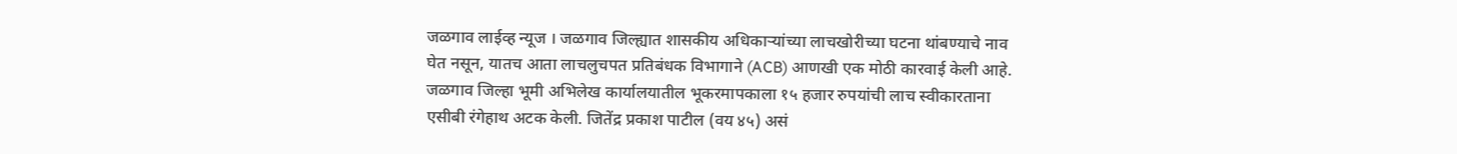जळगाव लाईव्ह न्यूज । जळगाव जिल्ह्यात शासकीय अधिकाऱ्यांच्या लाचखोरीच्या घटना थांबण्याचे नाव घेत नसून, यातच आता लाचलुचपत प्रतिबंधक विभागाने (ACB) आणखी एक मोठी कारवाई केली आहे. जळगाव जिल्हा भूमी अभिलेख कार्यालयातील भूकरमापकाला १५ हजार रुपयांची लाच स्वीकारताना एसीबी रंगेहाथ अटक केली. जितेंद्र प्रकाश पाटील (वय ४५) असं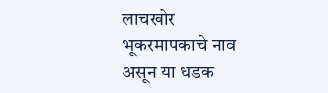लाचखोर भूकरमापकाचे नाव असून या धडक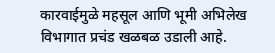कारवाईमुळे महसूल आणि भूमी अभिलेख विभागात प्रचंड खळबळ उडाली आहे.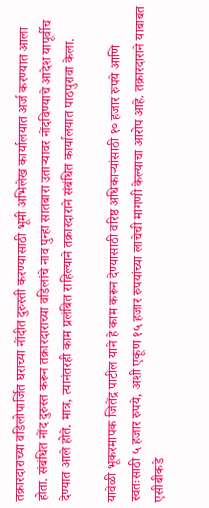तक्रारदाराच्या वडिलोपार्जित घराच्या नोंदीत दुरुस्ती करण्यासाठी भूमी अभिलेख कार्यालयात अर्ज करण्यात आला होता. संबंधित नोंद दुरुस्त करून तक्रारदाराच्या वडिलांचे नाव पुन्हा सातबारा उताऱ्यावर नोंदविण्याचे आदेश यापूर्वीच देण्यात आले होते. मात्र, त्यानंतरही काम प्रलंबित राहिल्याने तक्रारदाराने संबंधित कार्यालयात पाठपुरावा केला.

यावेळी भूकरमापक जितेंद्र पाटील याने हे काम करून देण्यासाठी वरिष्ठ अधिकाऱ्यांसाठी १० हजार रुपये आणि स्वतःसाठी ५ हजार रुपये, अशी एकूण १५ हजार रुपयांच्या लाचेची मागणी केल्याचा आरोप आहे. तक्रारदाराने याबाबत एसीबीकडे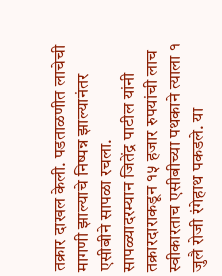तक्रार दाखल केली. पडताळणीत लाचेची मागणी झाल्याचे निष्पन्न झाल्यानंतर एसीबीने सापळा रचला.
सापळ्यादरम्यान जितेंद्र पाटील यांनी तक्रारदाराकडून १५ हजार रुपयांची लाच स्वीकारताच एसीबीच्या पथकाने त्याला १ जुलै रोजी रंगेहाथ पकडले. या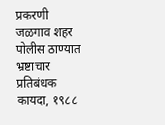प्रकरणी जळगाव शहर पोलीस ठाण्यात भ्रष्टाचार प्रतिबंधक कायदा, १९८८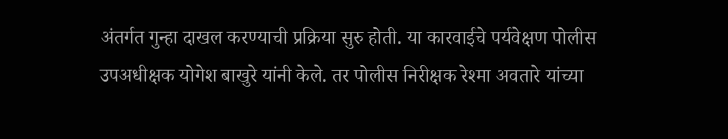अंतर्गत गुन्हा दाखल करण्याची प्रक्रिया सुरु होती. या कारवाईचे पर्यवेक्षण पोलीस उपअधीक्षक योगेश बाखुरे यांनी केले. तर पोलीस निरीक्षक रेश्मा अवतारे यांच्या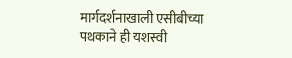मार्गदर्शनाखाली एसीबीच्या पथकाने ही यशस्वी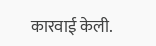कारवाई केली.